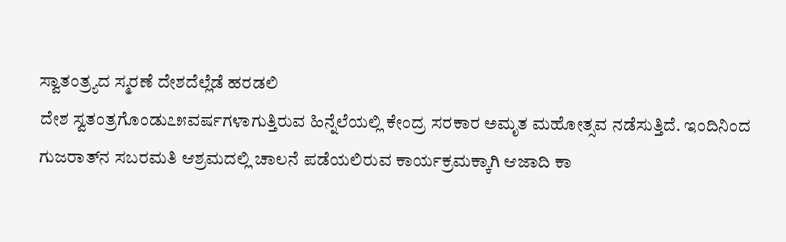ಸ್ವಾತಂತ್ರ್ಯದ ಸ್ಮರಣೆ ದೇಶದೆಲ್ಲೆಡೆ ಹರಡಲಿ
ದೇಶ ಸ್ವತಂತ್ರಗೊಂಡು೭೫ವರ್ಷಗಳಾಗುತ್ತಿರುವ ಹಿನ್ನೆಲೆಯಲ್ಲಿ ಕೇಂದ್ರ ಸರಕಾರ ಅಮೃತ ಮಹೋತ್ಸವ ನಡೆಸುತ್ತಿದೆ. ಇಂದಿನಿಂದ ಗುಜರಾತ್‌ನ ಸಬರಮತಿ ಆಶ್ರಮದಲ್ಲಿ ಚಾಲನೆ ಪಡೆಯಲಿರುವ ಕಾರ್ಯಕ್ರಮಕ್ಕಾಗಿ ಆಜಾದಿ ಕಾ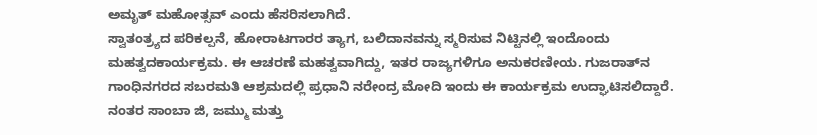ಅಮೃತ್ ಮಹೋತ್ಸವ್ ಎಂದು ಹೆಸರಿಸಲಾಗಿದೆ.
ಸ್ವಾತಂತ್ರ್ಯದ ಪರಿಕಲ್ಪನೆ, ಹೋರಾಟಗಾರರ ತ್ಯಾಗ, ಬಲಿದಾನವನ್ನು ಸ್ಮರಿಸುವ ನಿಟ್ಟಿನಲ್ಲಿ ಇಂದೊಂದು ಮಹತ್ವದಕಾರ್ಯಕ್ರಮ. ಈ ಆಚರಣೆ ಮಹತ್ವವಾಗಿದ್ದು, ಇತರ ರಾಜ್ಯಗಳಿಗೂ ಅನುಕರಣೀಯ. ಗುಜರಾತ್‌ನ ಗಾಂಧಿನಗರದ ಸಬರಮತಿ ಆಶ್ರಮದಲ್ಲಿ ಪ್ರಧಾನಿ ನರೇಂದ್ರ ಮೋದಿ ಇಂದು ಈ ಕಾರ್ಯಕ್ರಮ ಉದ್ಘಾಟಿಸಲಿದ್ದಾರೆ.
ನಂತರ ಸಾಂಬಾ ಜಿ, ಜಮ್ಮು ಮತ್ತು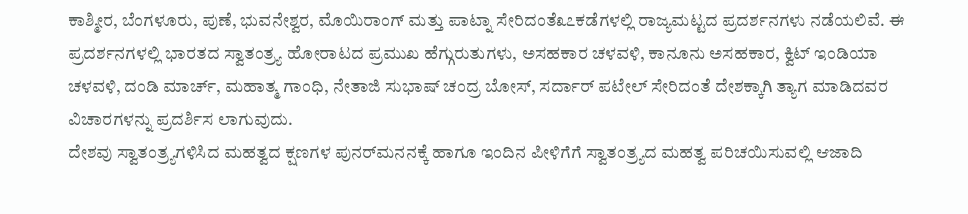ಕಾಶ್ಮೀರ, ಬೆಂಗಳೂರು, ಪುಣೆ, ಭುವನೇಶ್ವರ, ಮೊಯಿರಾಂಗ್ ಮತ್ತು ಪಾಟ್ನಾ ಸೇರಿದಂತೆ೩೭ಕಡೆಗಳಲ್ಲಿ ರಾಜ್ಯಮಟ್ಟದ ಪ್ರದರ್ಶನಗಳು ನಡೆಯಲಿವೆ. ಈ ಪ್ರದರ್ಶನಗಳಲ್ಲಿ ಭಾರತದ ಸ್ವಾತಂತ್ರ್ಯ ಹೋರಾಟದ ಪ್ರಮುಖ ಹೆಗ್ಗುರುತುಗಳು, ಅಸಹಕಾರ ಚಳವಳಿ, ಕಾನೂನು ಅಸಹಕಾರ, ಕ್ವಿಟ್ ಇಂಡಿಯಾ ಚಳವಳಿ, ದಂಡಿ ಮಾರ್ಚ್, ಮಹಾತ್ಮ ಗಾಂಧಿ, ನೇತಾಜಿ ಸುಭಾಷ್ ಚಂದ್ರ ಬೋಸ್, ಸರ್ದಾರ್ ಪಟೇಲ್ ಸೇರಿದಂತೆ ದೇಶಕ್ಕಾಗಿ ತ್ಯಾಗ ಮಾಡಿದವರ ವಿಚಾರಗಳನ್ನು ಪ್ರದರ್ಶಿಸ ಲಾಗುವುದು.
ದೇಶವು ಸ್ವಾತಂತ್ರ್ಯಗಳಿಸಿದ ಮಹತ್ವದ ಕ್ಷಣಗಳ ಪುನರ್‌ಮನನಕ್ಕೆ ಹಾಗೂ ಇಂದಿನ ಪೀಳಿಗೆಗೆ ಸ್ವಾತಂತ್ರ್ಯದ ಮಹತ್ವ ಪರಿಚಯಿಸುವಲ್ಲಿ ಆಜಾದಿ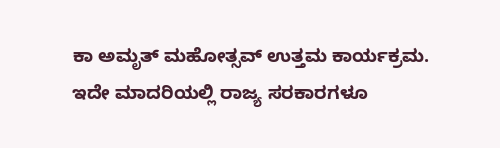ಕಾ ಅಮೃತ್ ಮಹೋತ್ಸವ್ ಉತ್ತಮ ಕಾರ್ಯಕ್ರಮ. ಇದೇ ಮಾದರಿಯಲ್ಲಿ ರಾಜ್ಯ ಸರಕಾರಗಳೂ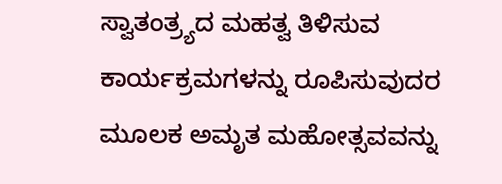ಸ್ವಾತಂತ್ರ್ಯದ ಮಹತ್ವ ತಿಳಿಸುವ ಕಾರ್ಯಕ್ರಮಗಳನ್ನು ರೂಪಿಸುವುದರ ಮೂಲಕ ಅಮೃತ ಮಹೋತ್ಸವವನ್ನು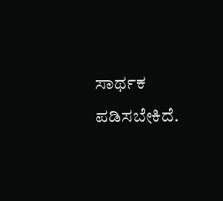ಸಾರ್ಥಕ ಪಡಿಸಬೇಕಿದೆ.